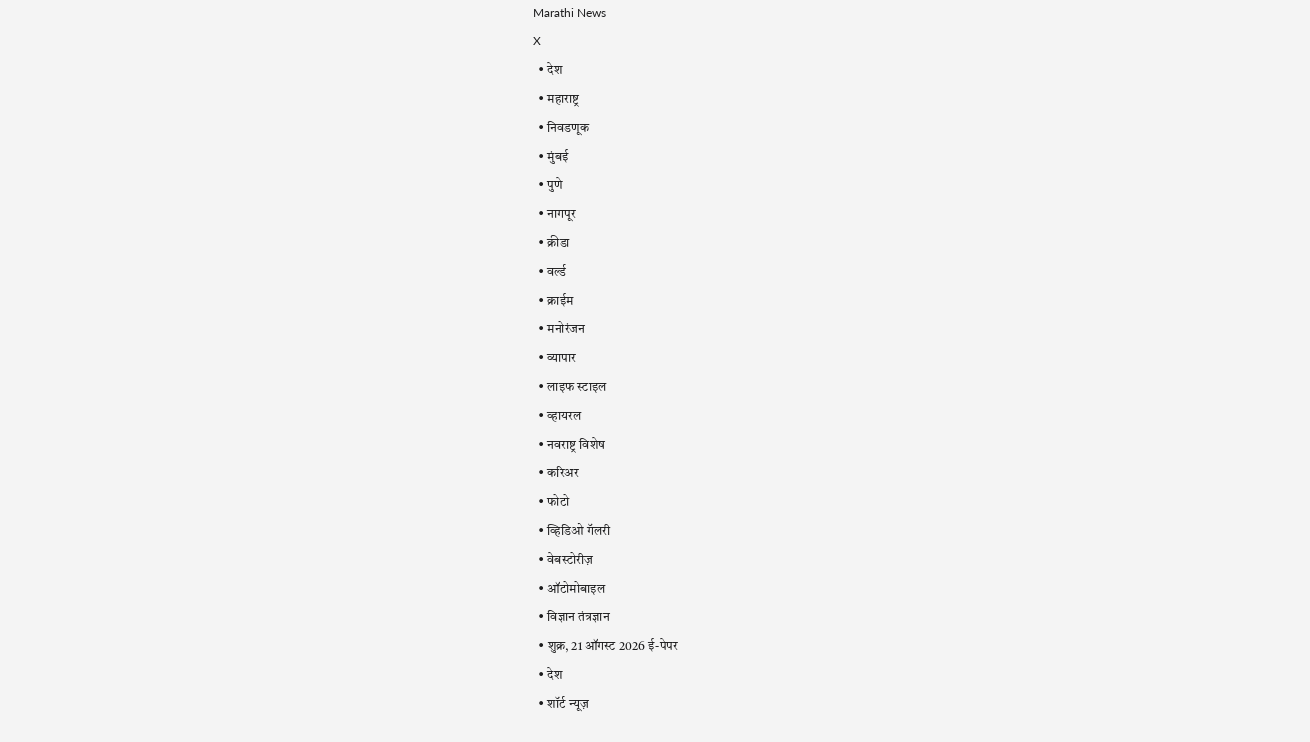Marathi News
X
  • देश
  • महाराष्ट्र
  • निवडणूक
  • मुंबई
  • पुणे
  • नागपूर
  • क्रीडा
  • वर्ल्ड
  • क्राईम
  • मनोरंजन
  • व्यापार
  • लाइफ स्टाइल
  • व्हायरल
  • नवराष्ट्र विशेष
  • करिअर
  • फोटो
  • व्हिडिओ गॅलरी
  • वेबस्टोरीज़
  • ऑटोमोबाइल
  • विज्ञान तंत्रज्ञान
  • शुक्र, 21 ऑगस्ट 2026 ई-पेपर
  • देश
  • शॉर्ट न्यूज़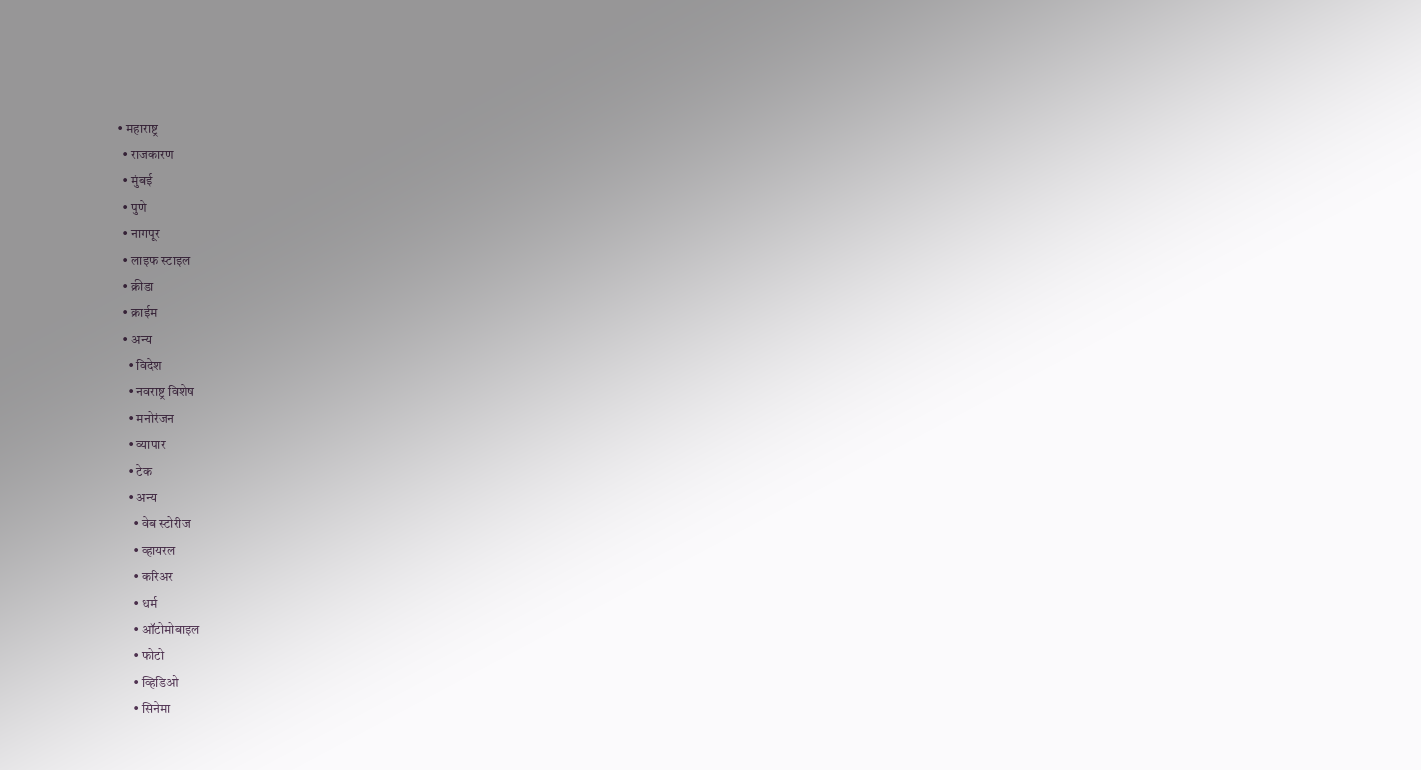• महाराष्ट्र
  • राजकारण
  • मुंबई
  • पुणे
  • नागपूर
  • लाइफ स्टाइल
  • क्रीडा
  • क्राईम
  • अन्य
    • विदेश
    • नवराष्ट्र विशेष
    • मनोरंजन
    • व्यापार
    • टेक
    • अन्य
      • वेब स्टोरीज
      • व्हायरल
      • करिअर
      • धर्म
      • ऑटोमोबाइल
      • फोटो
      • व्हिडिओ
      • सिनेमा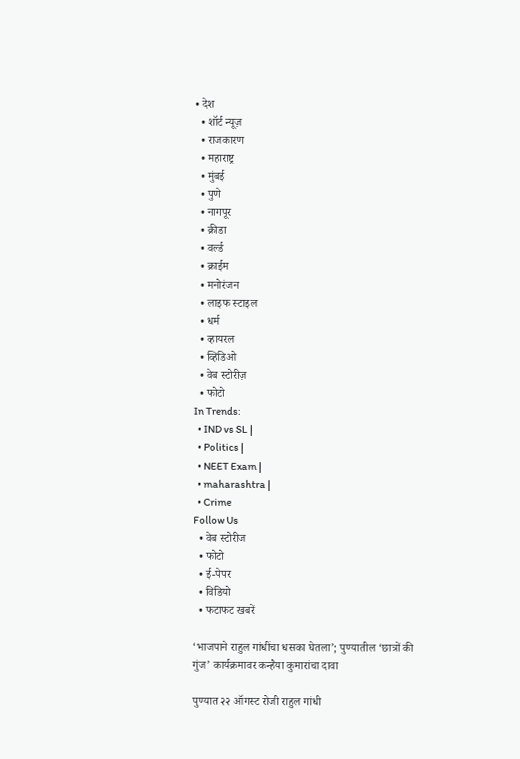• देश
  • शॉर्ट न्यूज़
  • राजकारण
  • महाराष्ट्र
  • मुंबई
  • पुणे
  • नागपूर
  • क्रीडा
  • वर्ल्ड
  • क्राईम
  • मनोरंजन
  • लाइफ स्टाइल
  • धर्म
  • व्हायरल
  • व्हिडिओ
  • वेब स्टोरीज़
  • फोटो
In Trends:
  • IND vs SL |
  • Politics |
  • NEET Exam |
  • maharashtra |
  • Crime
Follow Us
  • वेब स्टोरीज
  • फोटो
  • ई-पेपर
  • विडियो
  • फटाफट खबरें

‘भाजपाने राहुल गांधींचा धसका घेतला’; पुण्यातील ‘छात्रों की गुंज’ कार्यक्रमावर कन्हैया कुमारांचा दावा

पुण्यात २२ ऑगस्ट रोजी राहुल गांधी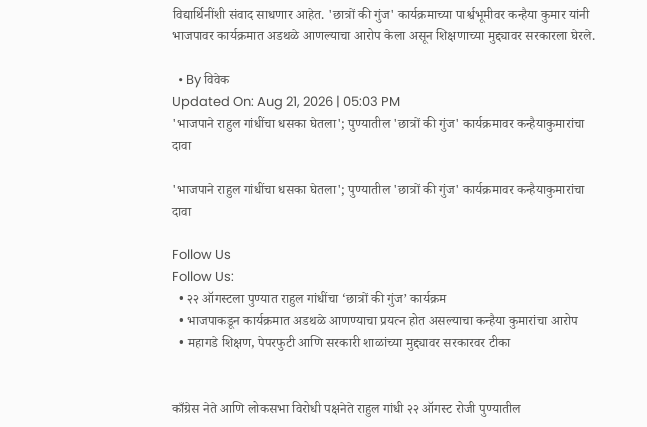विद्यार्थिनींशी संवाद साधणार आहेत. 'छात्रों की गुंज' कार्यक्रमाच्या पार्श्वभूमीवर कन्हैया कुमार यांनी भाजपावर कार्यक्रमात अडथळे आणल्याचा आरोप केला असून शिक्षणाच्या मुद्द्यावर सरकारला घेरले.

  • By विवेक
Updated On: Aug 21, 2026 | 05:03 PM
'भाजपाने राहुल गांधींचा धसका घेतला'; पुण्यातील 'छात्रों की गुंज' कार्यक्रमावर कन्हैयाकुमारांचा दावा

'भाजपाने राहुल गांधींचा धसका घेतला'; पुण्यातील 'छात्रों की गुंज' कार्यक्रमावर कन्हैयाकुमारांचा दावा

Follow Us
Follow Us:
  • २२ ऑगस्टला पुण्यात राहुल गांधींचा ‘छात्रों की गुंज’ कार्यक्रम
  • भाजपाकडून कार्यक्रमात अडथळे आणण्याचा प्रयत्न होत असल्याचा कन्हैया कुमारांचा आरोप
  • महागडे शिक्षण, पेपरफुटी आणि सरकारी शाळांच्या मुद्द्यावर सरकारवर टीका


काँग्रेस नेते आणि लोकसभा विरोधी पक्षनेते राहुल गांधी २२ ऑगस्ट रोजी पुण्यातील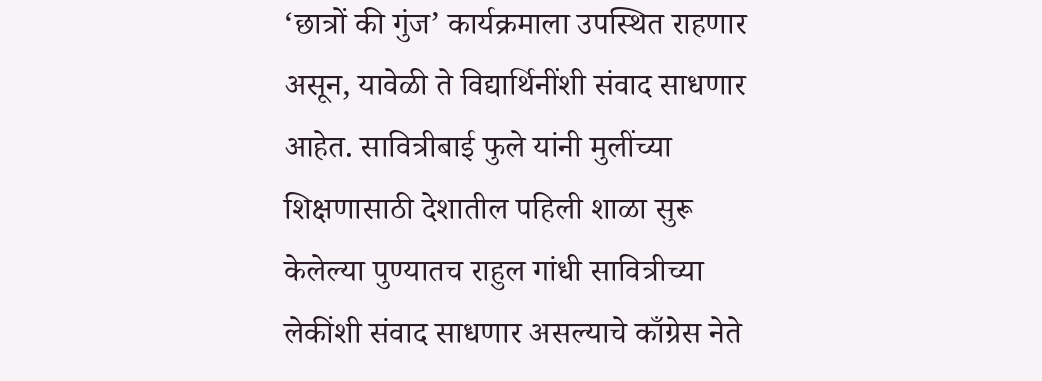‘छात्रों की गुंज’ कार्यक्रमाला उपस्थित राहणार असून, यावेळी ते विद्यार्थिनींशी संवाद साधणार आहेत. सावित्रीबाई फुले यांनी मुलींच्या शिक्षणासाठी देशातील पहिली शाळा सुरू केलेल्या पुण्यातच राहुल गांधी सावित्रीच्या लेकींशी संवाद साधणार असल्याचे काँग्रेस नेते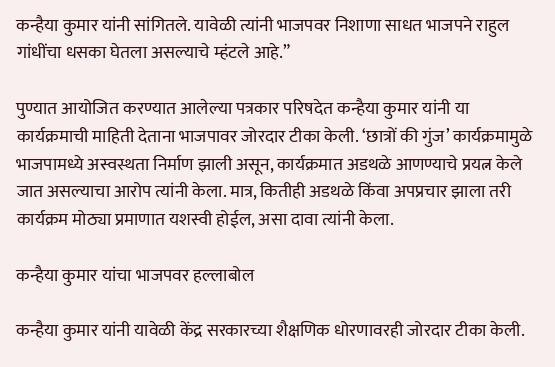कन्हैया कुमार यांनी सांगितले. यावेळी त्यांनी भाजपवर निशाणा साधत भाजपने राहुल गांधींचा धसका घेतला असल्याचे म्हंटले आहे.”

पुण्यात आयोजित करण्यात आलेल्या पत्रकार परिषदेत कन्हैया कुमार यांनी या कार्यक्रमाची माहिती देताना भाजपावर जोरदार टीका केली. ‘छात्रों की गुंज’ कार्यक्रमामुळे भाजपामध्ये अस्वस्थता निर्माण झाली असून, कार्यक्रमात अडथळे आणण्याचे प्रयत्न केले जात असल्याचा आरोप त्यांनी केला. मात्र, कितीही अडथळे किंवा अपप्रचार झाला तरी कार्यक्रम मोठ्या प्रमाणात यशस्वी होईल, असा दावा त्यांनी केला.

कन्हैया कुमार यांचा भाजपवर हल्लाबोल

कन्हैया कुमार यांनी यावेळी केंद्र सरकारच्या शैक्षणिक धोरणावरही जोरदार टीका केली.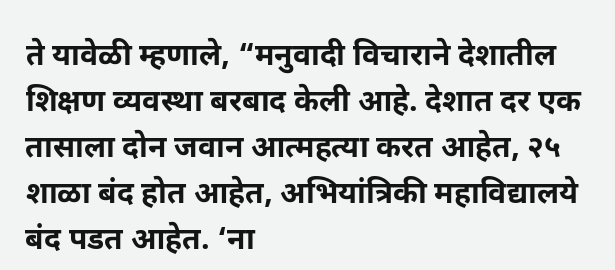ते यावेळी म्हणाले, “मनुवादी विचाराने देशातील शिक्षण व्यवस्था बरबाद केली आहे. देशात दर एक तासाला दोन जवान आत्महत्या करत आहेत, २५ शाळा बंद होत आहेत, अभियांत्रिकी महाविद्यालये बंद पडत आहेत. ‘ना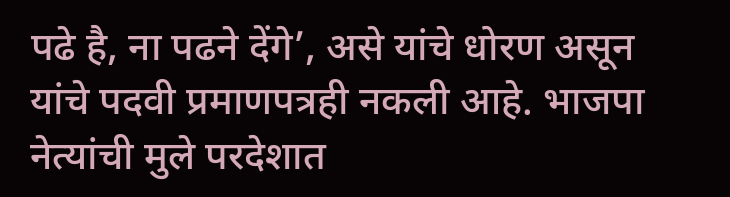पढे है, ना पढने देंगे’, असे यांचे धोरण असून यांचे पदवी प्रमाणपत्रही नकली आहे. भाजपा नेत्यांची मुले परदेशात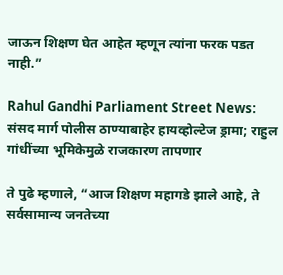जाऊन शिक्षण घेत आहेत म्हणून त्यांना फरक पडत नाही.”

Rahul Gandhi Parliament Street News: संसद मार्ग पोलीस ठाण्याबाहेर हायव्होल्टेज ड्रामा; राहुल गांधींच्या भूमिकेमुळे राजकारण तापणार

ते पुढे म्हणाले, “आज शिक्षण महागडे झाले आहे, ते सर्वसामान्य जनतेच्या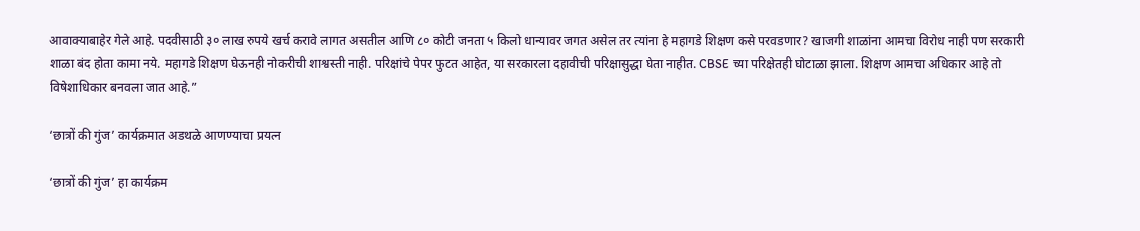आवाक्याबाहेर गेले आहे. पदवीसाठी ३० लाख रुपये खर्च करावे लागत असतील आणि ८० कोटी जनता ५ किलो धान्यावर जगत असेल तर त्यांना हे महागडे शिक्षण कसे परवडणार? खाजगी शाळांना आमचा विरोध नाही पण सरकारी शाळा बंद होता कामा नये. महागडे शिक्षण घेऊनही नोकरीची शाश्वस्ती नाही. परिक्षांचे पेपर फुटत आहेत, या सरकारला दहावीची परिक्षासुद्धा घेता नाहीत. CBSE च्या परिक्षेतही घोटाळा झाला. शिक्षण आमचा अधिकार आहे तो विषेशाधिकार बनवला जात आहे.”

‘छात्रों की गुंज’ कार्यक्रमात अडथळे आणण्याचा प्रयत्न

‘छात्रों की गुंज’ हा कार्यक्रम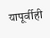यापूर्वीही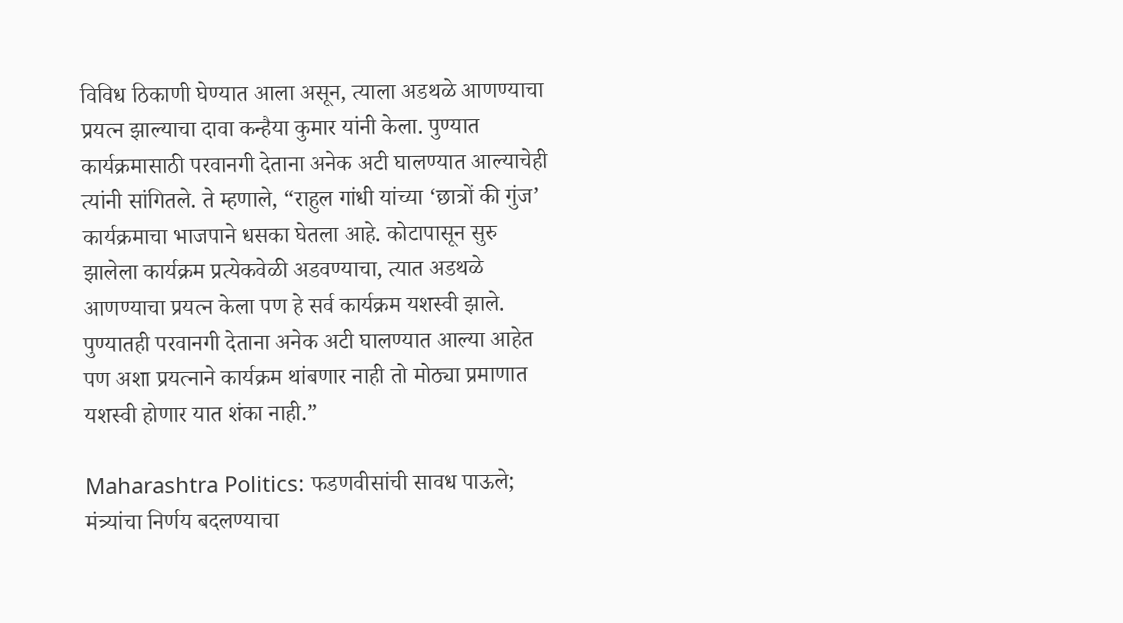विविध ठिकाणी घेण्यात आला असून, त्याला अडथळे आणण्याचा प्रयत्न झाल्याचा दावा कन्हैया कुमार यांनी केला. पुण्यात कार्यक्रमासाठी परवानगी देताना अनेक अटी घालण्यात आल्याचेही त्यांनी सांगितले. ते म्हणाले, “राहुल गांधी यांच्या ‘छात्रों की गुंज’ कार्यक्रमाचा भाजपाने धसका घेतला आहे. कोटापासून सुरु झालेला कार्यक्रम प्रत्येकवेळी अडवण्याचा, त्यात अडथळे आणण्याचा प्रयत्न केला पण हे सर्व कार्यक्रम यशस्वी झाले. पुण्यातही परवानगी देताना अनेक अटी घालण्यात आल्या आहेत पण अशा प्रयत्नाने कार्यक्रम थांबणार नाही तो मोठ्या प्रमाणात यशस्वी होणार यात शंका नाही.”

Maharashtra Politics: फडणवीसांची सावध पाऊले; मंत्र्यांचा निर्णय बदलण्याचा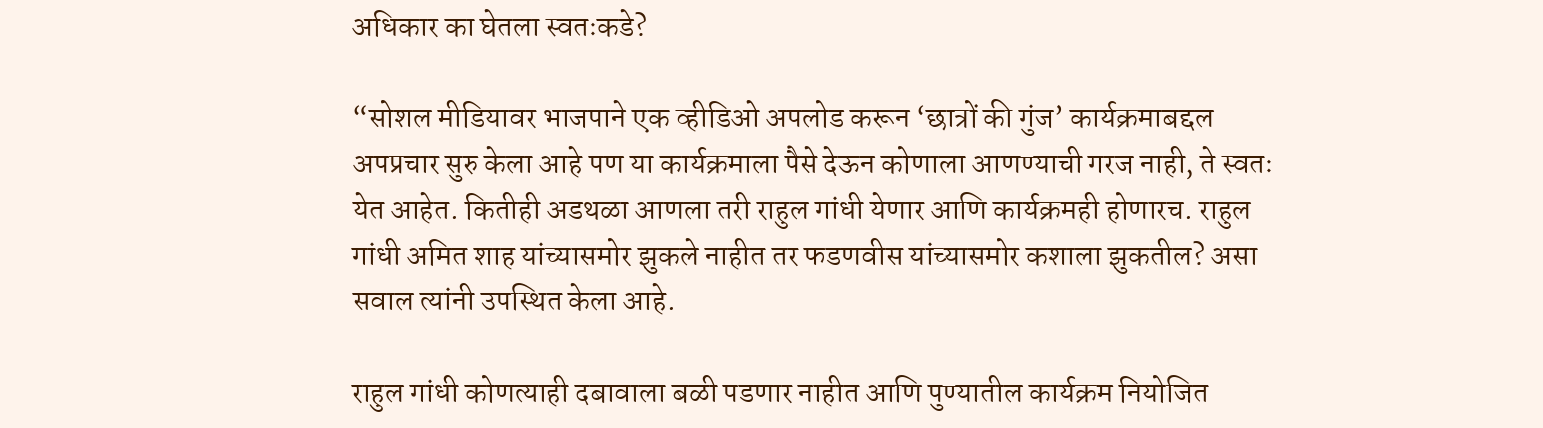अधिकार का घेतला स्वतःकडे?

“सोशल मीडियावर भाजपाने एक व्हीडिओ अपलोड करून ‘छात्रों की गुंज’ कार्यक्रमाबद्दल अपप्रचार सुरु केला आहे पण या कार्यक्रमाला पैसे देऊन कोणाला आणण्याची गरज नाही, ते स्वतः येत आहेत. कितीही अडथळा आणला तरी राहुल गांधी येणार आणि कार्यक्रमही होणारच. राहुल गांधी अमित शाह यांच्यासमोर झुकले नाहीत तर फडणवीस यांच्यासमोर कशाला झुकतील? असा सवाल त्यांनी उपस्थित केला आहे.

राहुल गांधी कोणत्याही दबावाला बळी पडणार नाहीत आणि पुण्यातील कार्यक्रम नियोजित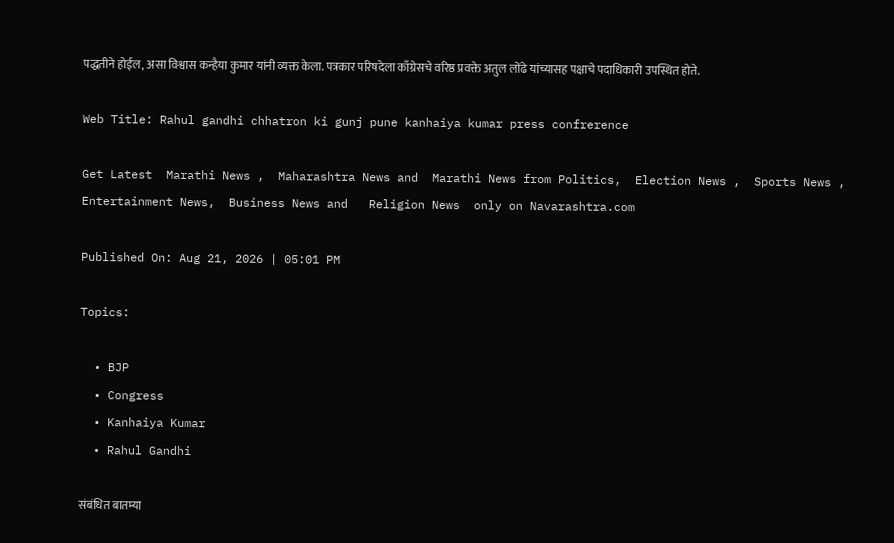पद्धतीने होईल, असा विश्वास कन्हैया कुमार यांनी व्यक्त केला. पत्रकार परिषदेला काँग्रेसचे वरिष्ठ प्रवक्ते अतुल लोंढे यांच्यासह पक्षाचे पदाधिकारी उपस्थित होते.

Web Title: Rahul gandhi chhatron ki gunj pune kanhaiya kumar press confrerence

Get Latest  Marathi News ,  Maharashtra News and  Marathi News from Politics,  Election News ,  Sports News ,  Entertainment News,  Business News and   Religion News  only on Navarashtra.com

Published On: Aug 21, 2026 | 05:01 PM

Topics:

  • BJP
  • Congress
  • Kanhaiya Kumar
  • Rahul Gandhi

संबंधित बातम्या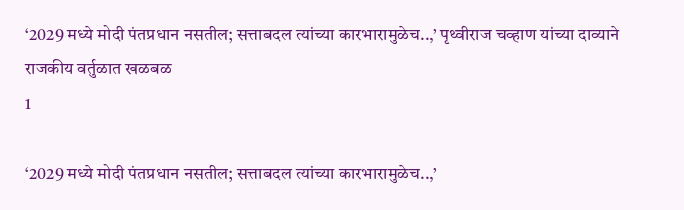‘2029 मध्ये मोदी पंतप्रधान नसतील; सत्ताबदल त्यांच्या कारभारामुळेच..,’ पृथ्वीराज चव्हाण यांच्या दाव्याने राजकीय वर्तुळात खळबळ
1

‘2029 मध्ये मोदी पंतप्रधान नसतील; सत्ताबदल त्यांच्या कारभारामुळेच..,’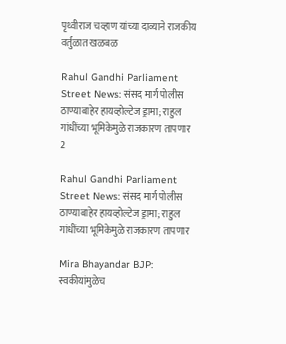पृथ्वीराज चव्हाण यांच्या दाव्याने राजकीय वर्तुळात खळबळ

Rahul Gandhi Parliament Street News: संसद मार्ग पोलीस ठाण्याबाहेर हायव्होल्टेज ड्रामा; राहुल गांधींच्या भूमिकेमुळे राजकारण तापणार
2

Rahul Gandhi Parliament Street News: संसद मार्ग पोलीस ठाण्याबाहेर हायव्होल्टेज ड्रामा; राहुल गांधींच्या भूमिकेमुळे राजकारण तापणार

Mira Bhayandar BJP: स्वकीयांमुळेच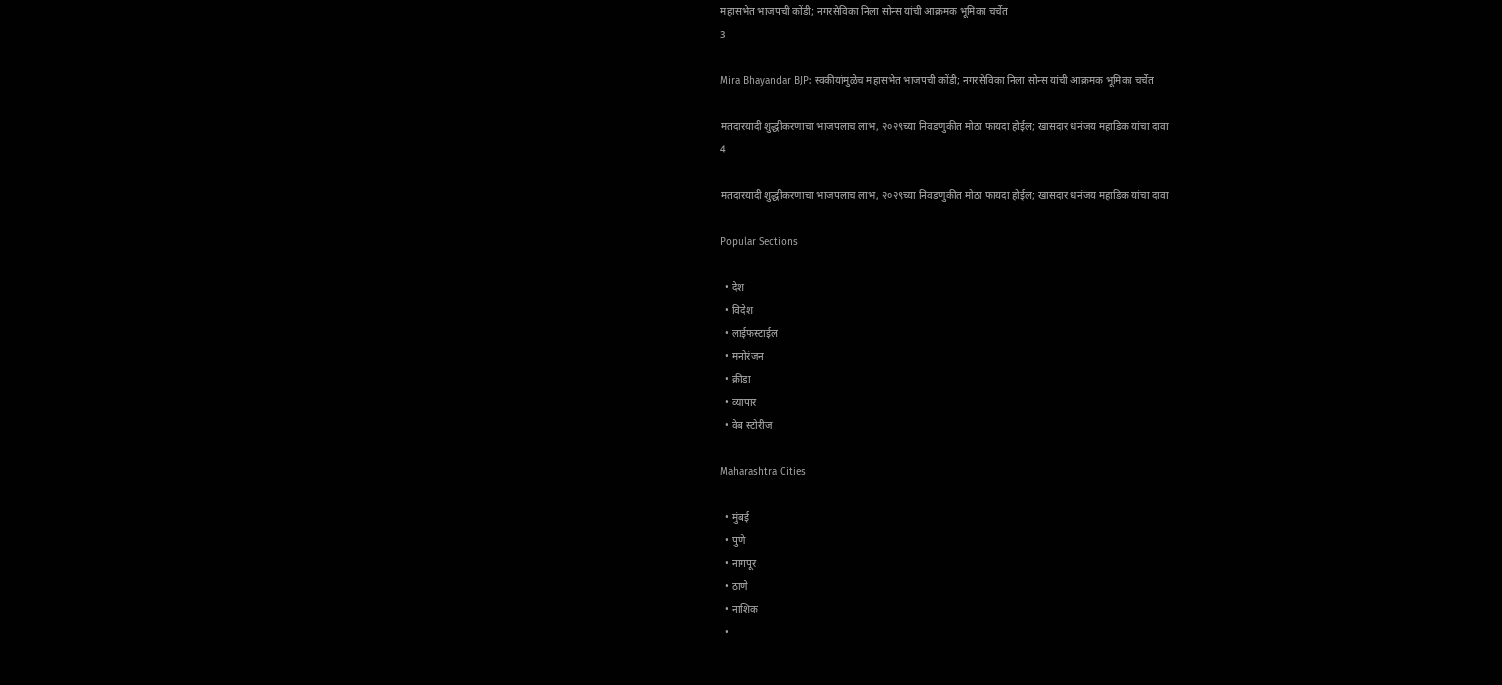महासभेत भाजपची कोंडी; नगरसेविका निला सोन्स यांची आक्रमक भूमिका चर्चेत
3

Mira Bhayandar BJP: स्वकीयांमुळेच महासभेत भाजपची कोंडी; नगरसेविका निला सोन्स यांची आक्रमक भूमिका चर्चेत

मतदारयादी शुद्धीकरणाचा भाजपलाच लाभ, २०२९च्या निवडणुकीत मोठा फायदा होईल; खासदार धनंजय महाडिक यांचा दावा
4

मतदारयादी शुद्धीकरणाचा भाजपलाच लाभ, २०२९च्या निवडणुकीत मोठा फायदा होईल; खासदार धनंजय महाडिक यांचा दावा

Popular Sections

  • देश
  • विदेश
  • लाईफस्टाईल
  • मनोरंजन
  • क्रीडा
  • व्यापार
  • वेब स्टोरीज

Maharashtra Cities

  • मुंबई
  • पुणे
  • नागपूर
  • ठाणे
  • नाशिक
  •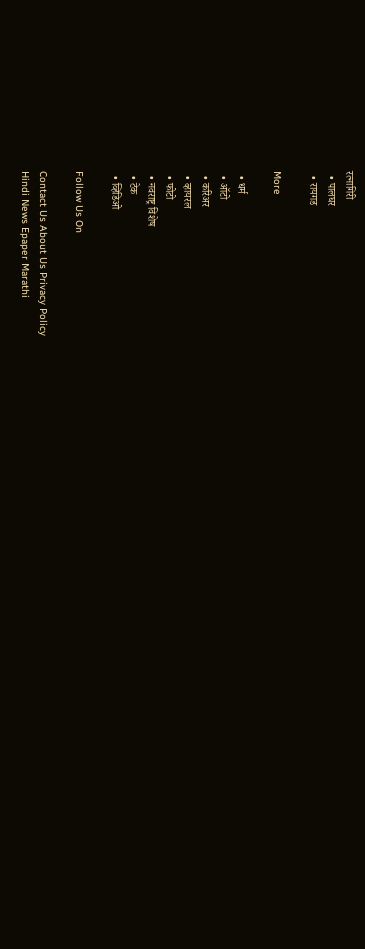रत्नागिरी
  • पालघर
  • रायगड

More

  • धर्म
  • ऑटो
  • करिअर
  • व्हायरल
  • फोटो
  • नवराष्ट्र विशेष
  • टेक
  • व्हिडिओ

Follow Us On

Contact Us About Us Privacy Policy
Hindi News Epaper Marathi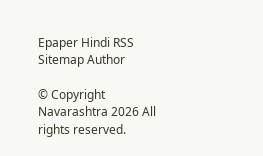Epaper Hindi RSS Sitemap Author

© Copyright Navarashtra 2026 All rights reserved.